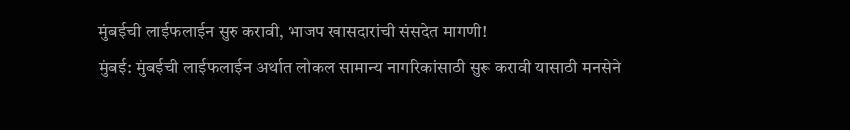मुंबईची लाईफलाईन सुरु करावी, भाजप खासदारांची संसदेत मागणी!
मुंबई: मुंबईची लाईफलाईन अर्थात लोकल सामान्य नागरिकांसाठी सुरू करावी यासाठी मनसेने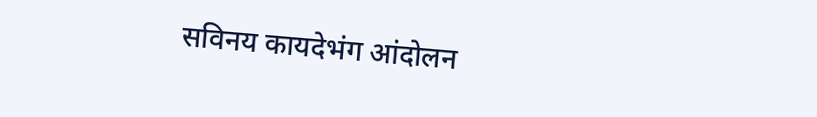सविनय कायदेभंग आंदोलन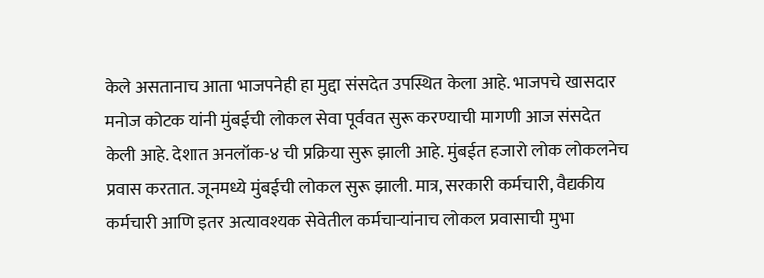केले असतानाच आता भाजपनेही हा मुद्दा संसदेत उपस्थित केला आहे. भाजपचे खासदार मनोज कोटक यांनी मुंबईची लोकल सेवा पूर्ववत सुरू करण्याची मागणी आज संसदेत केली आहे. देशात अनलॉक-४ ची प्रक्रिया सुरू झाली आहे. मुंबईत हजारो लोक लोकलनेच प्रवास करतात. जूनमध्ये मुंबईची लोकल सुरू झाली. मात्र, सरकारी कर्मचारी, वैद्यकीय कर्मचारी आणि इतर अत्यावश्यक सेवेतील कर्मचाऱ्यांनाच लोकल प्रवासाची मुभा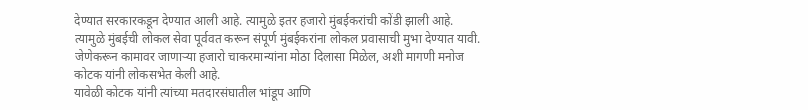देण्यात सरकारकडून देण्यात आली आहे. त्यामुळे इतर हजारो मुंबईकरांची कोंडी झाली आहे. त्यामुळे मुंबईची लोकल सेवा पूर्ववत करून संपूर्ण मुंबईकरांना लोकल प्रवासाची मुभा देण्यात यावी. जेणेकरून कामावर जाणाऱ्या हजारो चाकरमान्यांना मोठा दिलासा मिळेल, अशी मागणी मनोज कोटक यांनी लोकसभेत केली आहे.
यावेळी कोटक यांनी त्यांच्या मतदारसंघातील भांडूप आणि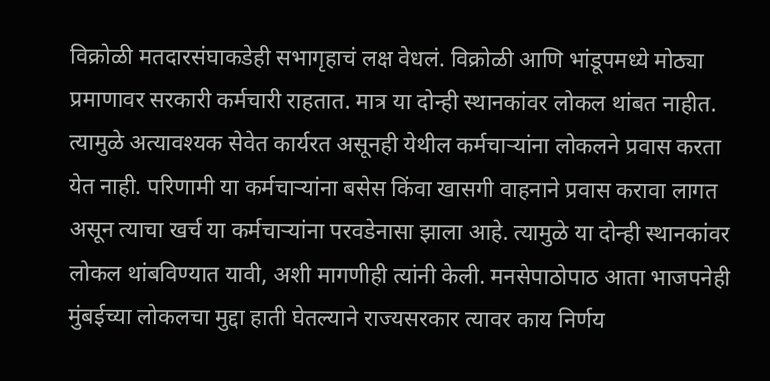विक्रोळी मतदारसंघाकडेही सभागृहाचं लक्ष वेधलं. विक्रोळी आणि भांडूपमध्ये मोठ्या प्रमाणावर सरकारी कर्मचारी राहतात. मात्र या दोन्ही स्थानकांवर लोकल थांबत नाहीत. त्यामुळे अत्यावश्यक सेवेत कार्यरत असूनही येथील कर्मचाऱ्यांना लोकलने प्रवास करता येत नाही. परिणामी या कर्मचाऱ्यांना बसेस किंवा खासगी वाहनाने प्रवास करावा लागत असून त्याचा खर्च या कर्मचाऱ्यांना परवडेनासा झाला आहे. त्यामुळे या दोन्ही स्थानकांवर लोकल थांबविण्यात यावी, अशी मागणीही त्यांनी केली. मनसेपाठोपाठ आता भाजपनेही मुंबईच्या लोकलचा मुद्दा हाती घेतल्याने राज्यसरकार त्यावर काय निर्णय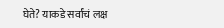घेते? याकडे सर्वांचं लक्ष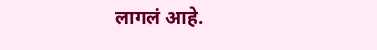लागलं आहे.